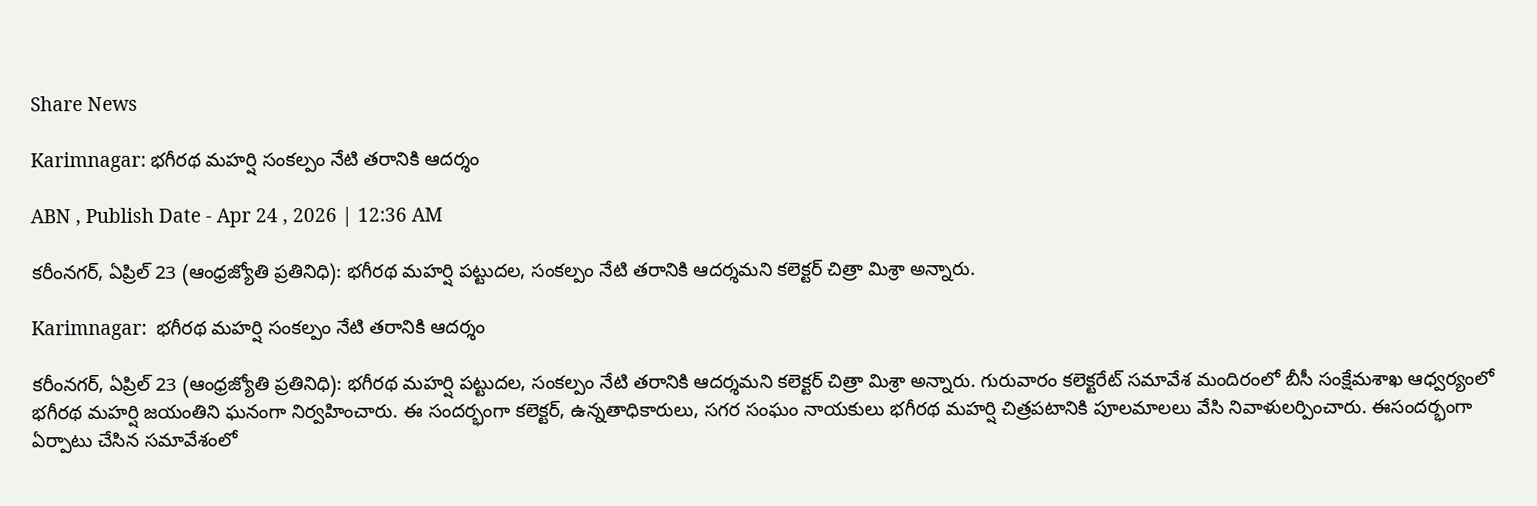Share News

Karimnagar: భగీరథ మహర్షి సంకల్పం నేటి తరానికి ఆదర్శం

ABN , Publish Date - Apr 24 , 2026 | 12:36 AM

కరీంనగర్‌, ఏప్రిల్‌ 23 (ఆంధ్రజ్యోతి ప్రతినిధి): భగీరథ మహర్షి పట్టుదల, సంకల్పం నేటి తరానికి ఆదర్శమని కలెక్టర్‌ చిత్రా మిశ్రా అన్నారు.

Karimnagar:  భగీరథ మహర్షి సంకల్పం నేటి తరానికి ఆదర్శం

కరీంనగర్‌, ఏప్రిల్‌ 23 (ఆంధ్రజ్యోతి ప్రతినిధి): భగీరథ మహర్షి పట్టుదల, సంకల్పం నేటి తరానికి ఆదర్శమని కలెక్టర్‌ చిత్రా మిశ్రా అన్నారు. గురువారం కలెక్టరేట్‌ సమావేశ మందిరంలో బీసీ సంక్షేమశాఖ ఆధ్వర్యంలో భగీరథ మహర్షి జయంతిని ఘనంగా నిర్వహించారు. ఈ సందర్భంగా కలెక్టర్‌, ఉన్నతాధికారులు, సగర సంఘం నాయకులు భగీరథ మహర్షి చిత్రపటానికి పూలమాలలు వేసి నివాళులర్పించారు. ఈసందర్భంగా ఏర్పాటు చేసిన సమావేశంలో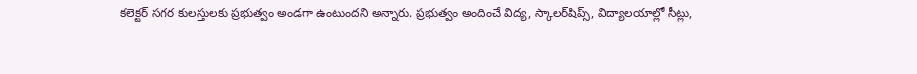కలెక్టర్‌ సగర కులస్తులకు ప్రభుత్వం అండగా ఉంటుందని అన్నారు. ప్రభుత్వం అందించే విద్య, స్కాలర్‌షిప్స్‌, విద్యాలయాల్లో సీట్లు,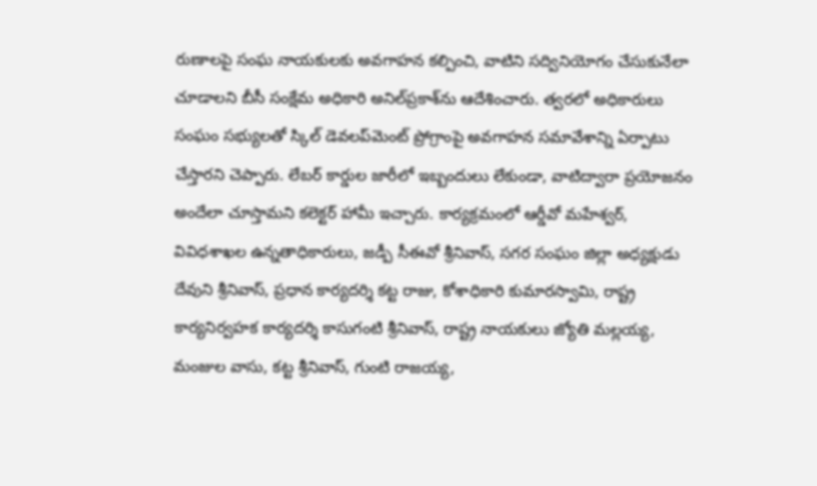రుణాలపై సంఘ నాయకులకు అవగాహన కల్పించి, వాటిని సద్వినియోగం చేసుకునేలా చూడాలని బీసీ సంక్షేమ అధికారి అనిల్‌ప్రకాశ్‌ను ఆదేశించారు. త్వరలో అధికారులు సంఘం సభ్యులతో స్కిల్‌ డెవలప్‌మెంట్‌ ప్రోగ్రాంపై అవగాహన సమావేశాన్ని ఏర్పాటు చేస్తారని చెప్పారు. లేబర్‌ కార్డుల జారీలో ఇబ్బందులు లేకుండా, వాటిద్వారా ప్రయోజనం అందేలా చూస్తామని కలెక్టర్‌ హామీ ఇచ్చారు. కార్యక్రమంలో ఆర్డీవో మహేశ్వర్‌, వివిధశాఖల ఉన్నతాధికారులు, జడ్పీ సీఈవో శ్రీనివాస్‌, సగర సంఘం జిల్లా అధ్యక్షుడు దేవుని శ్రీనివాస్‌, ప్రధాన కార్యదర్శి కట్ట రాజు, కోశాధికారి కుమారస్వామి, రాష్ట్ర కార్యనిర్వహక కార్యదర్శి కాసుగంటి శ్రీనివాస్‌, రాష్ట్ర నాయకులు జ్యోతి మల్లయ్య, మంజుల వాసు, కట్ట శ్రీనివాస్‌, గుంటి రాజయ్య,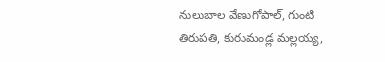నులుబాల వేణుగోపాల్‌, గుంటి తిరుపతి, కురుమండ్ల మల్లయ్య,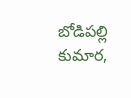బోడిపల్లి కుమార,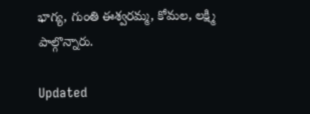భాగ్య, గుంతి ఈశ్వరమ్మ, కోమల, లక్ష్మి పాల్గొన్నారు.

Updated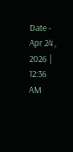Date - Apr 24 , 2026 | 12:36 AM